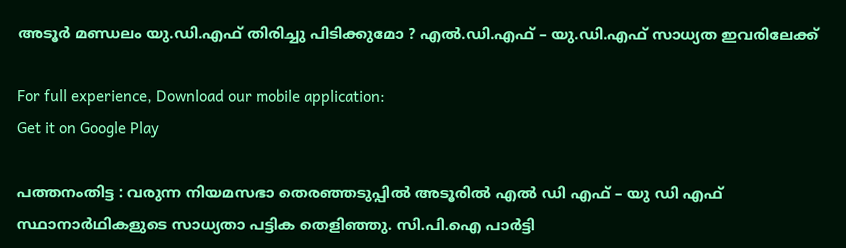അടൂര്‍ മണ്ഡലം യു.ഡി.എഫ് തിരിച്ചു പിടിക്കുമോ ? എല്‍.ഡി.എഫ് – യു.ഡി.എഫ് സാധ്യത ഇവരിലേക്ക്

For full experience, Download our mobile application:
Get it on Google Play

പത്തനംതിട്ട : വരുന്ന നിയമസഭാ തെരഞ്ഞടുപ്പില്‍ അടൂരില്‍ എല്‍ ഡി എഫ് – യു ഡി എഫ് സ്ഥാനാര്‍ഥികളുടെ സാധ്യതാ പട്ടിക തെളിഞ്ഞു. സി.പി.ഐ പാര്‍ട്ടി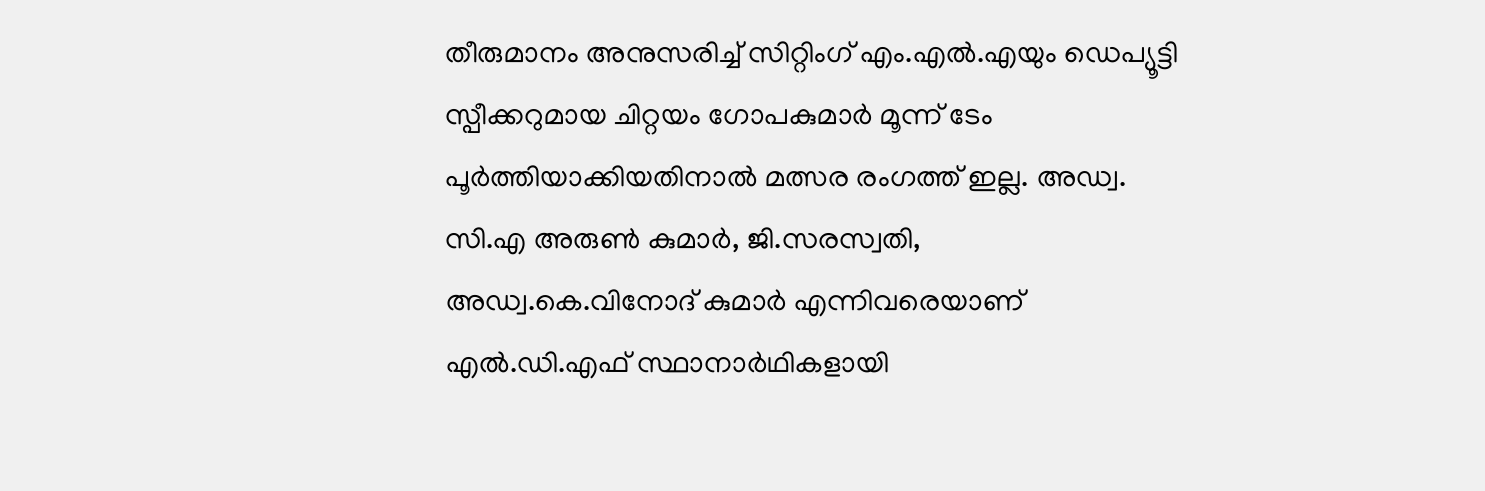തീരുമാനം അനുസരിച്ച് സിറ്റിംഗ് എം.എല്‍.എയും ഡെപ്യൂട്ടി സ്പീക്കറുമായ ചിറ്റയം ഗോപകുമാര്‍ മൂന്ന് ടേം പൂര്‍ത്തിയാക്കിയതിനാല്‍ മത്സര രംഗത്ത് ഇല്ല. അഡ്വ. സി.എ അരുണ്‍ കുമാര്‍, ജി.സരസ്വതി, അഡ്വ.കെ.വിനോദ് കുമാര്‍ എന്നിവരെയാണ് എല്‍.ഡി.എഫ് സ്ഥാനാര്‍ഥികളായി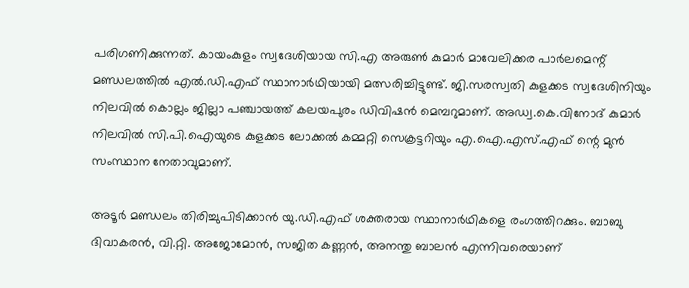പരിഗണിക്കുന്നത്. കായംകുളം സ്വദേശിയായ സി.എ അരുണ്‍ കുമാര്‍ മാവേലിക്കര പാര്‍ലമെന്റ് മണ്ഡലത്തില്‍ എല്‍.ഡി.എഫ് സ്ഥാനാര്‍ഥിയായി മത്സരിച്ചിട്ടുണ്ട്. ജി.സരസ്വതി കുളക്കട സ്വദേശിനിയും നിലവില്‍ കൊല്ലം ജില്ലാ പഞ്ചായത്ത് കലയപുരം ഡിവിഷന്‍ മെമ്പറുമാണ്. അഡ്വ.കെ.വിനോദ് കുമാര്‍ നിലവില്‍ സി.പി.ഐയുടെ കുളക്കട ലോക്കല്‍ കമ്മറ്റി സെക്രട്ടറിയും എ.ഐ.എസ്.എഫ് ന്റെ മുന്‍ സംസ്ഥാന നേതാവുമാണ്.

അടൂര്‍ മണ്ഡലം തിരിച്ചുപിടിക്കാന്‍ യു.ഡി.എഫ് ശക്തരായ സ്ഥാനാര്‍ഥികളെ രംഗത്തിറക്കും. ബാബു ദിവാകരന്‍, വി.റ്റി. അജോമോന്‍, സജിത കണ്ണന്‍, അനന്തു ബാലന്‍ എന്നിവരെയാണ്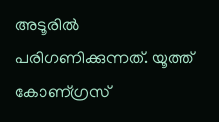അടൂരില്‍ പരിഗണിക്കുന്നത്. യൂത്ത് കോണ്ഗ്രസ്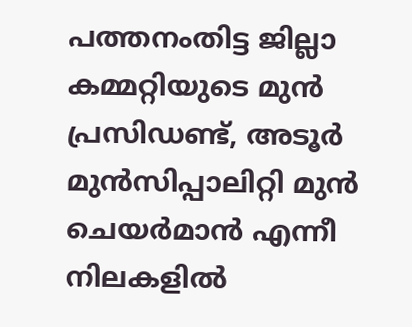പത്തനംതിട്ട ജില്ലാ കമ്മറ്റിയുടെ മുന്‍ പ്രസിഡണ്ട്‌, അടൂര്‍ മുന്‍സിപ്പാലിറ്റി മുന്‍ ചെയര്‍മാന്‍ എന്നീ നിലകളില്‍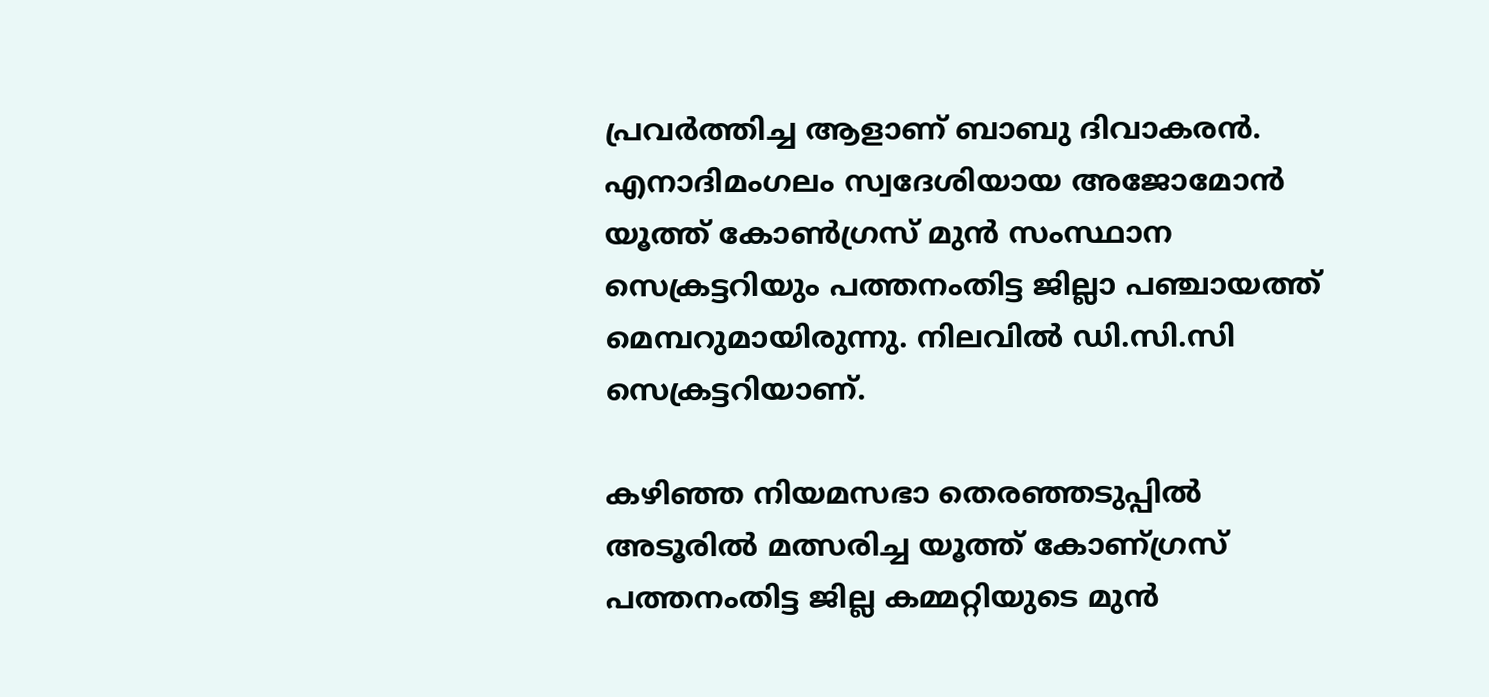പ്രവര്‍ത്തിച്ച ആളാണ്‌ ബാബു ദിവാകരന്‍. എനാദിമംഗലം സ്വദേശിയായ അജോമോന്‍ യൂത്ത് കോണ്‍ഗ്രസ് മുന്‍ സംസ്ഥാന സെക്രട്ടറിയും പത്തനംതിട്ട ജില്ലാ പഞ്ചായത്ത് മെമ്പറുമായിരുന്നു. നിലവില്‍ ഡി.സി.സി സെക്രട്ടറിയാണ്.

കഴിഞ്ഞ നിയമസഭാ തെരഞ്ഞടുപ്പില്‍ അടൂരില്‍ മത്സരിച്ച യൂത്ത് കോണ്ഗ്രസ് പത്തനംതിട്ട ജില്ല കമ്മറ്റിയുടെ മുന്‍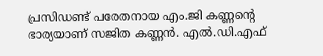പ്രസിഡണ്ട്‌ പരേതനായ എം.ജി കണ്ണന്റെ ഭാര്യയാണ് സജിത കണ്ണന്‍. എല്‍.ഡി.എഫ്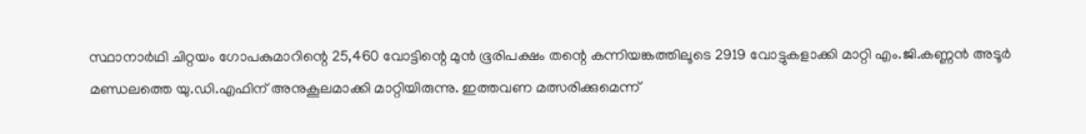സ്ഥാനാര്‍ഥി ചിറ്റയം ഗോപകുമാറിന്റെ 25,460 വോട്ടിന്റെ മുന്‍ ഭൂരിപക്ഷം തന്റെ കന്നിയങ്കത്തിലൂടെ 2919 വോട്ടുകളാക്കി മാറ്റി എം.ജി.കണ്ണന്‍ അടൂര്‍ മണ്ഡലത്തെ യു.ഡി.എഫിന് അനുകൂലമാക്കി മാറ്റിയിരുന്നു. ഇത്തവണ മത്സരിക്കുമെന്ന്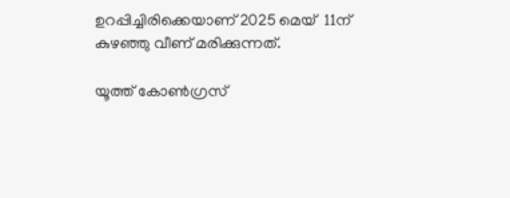ഉറപ്പിച്ചിരിക്കെയാണ് 2025 മെയ്‌  11ന് കുഴഞ്ഞു വീണ് മരിക്കുന്നത്.

യൂത്ത് കോണ്‍ഗ്രസ്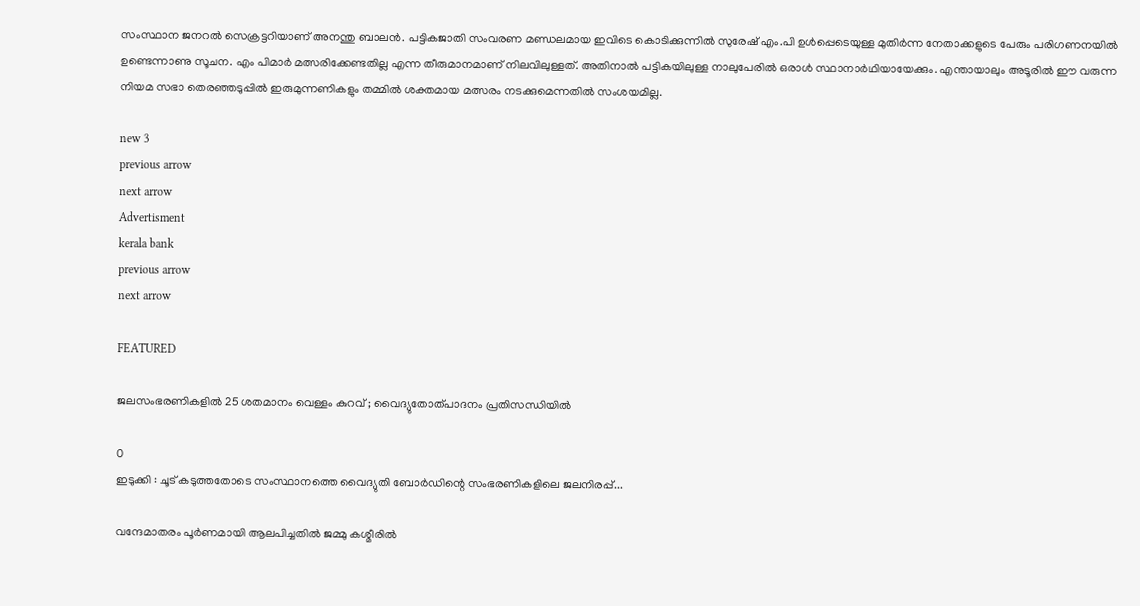സംസ്ഥാന ജനറല്‍ സെക്രട്ടറിയാണ് അനന്തു ബാലന്‍. പട്ടികജാതി സംവരണ മണ്ഡലമായ ഇവിടെ കൊടിക്കുന്നില്‍ സുരേഷ് എം.പി ഉള്‍പ്പെടെയുള്ള മുതിര്‍ന്ന നേതാക്കളുടെ പേരും പരിഗണനയില്‍ ഉണ്ടെന്നാണു സൂചന. എം പിമാര്‍ മത്സരിക്കേണ്ടതില്ല എന്ന തീരുമാനമാണ് നിലവിലുള്ളത്. അതിനാല്‍ പട്ടികയിലുള്ള നാലുപേരില്‍ ഒരാള്‍ സ്ഥാനാര്‍ഥിയായേക്കും. എന്തായാലും അടൂരില്‍ ഈ വരുന്ന നിയമ സഭാ തെരഞ്ഞടുപ്പില്‍ ഇരുമുന്നണികളും തമ്മില്‍ ശക്തമായ മത്സരം നടക്കുമെന്നതില്‍ സംശയമില്ല.

new 3
previous arrow
next arrow
Advertisment
kerala bank
previous arrow
next arrow

FEATURED

ജലസംഭരണികളിൽ 25 ശതമാനം വെള്ളം കുറവ് ; വൈദ്യുതോത്പാദനം പ്രതിസന്ധിയിൽ

0
ഇടുക്കി : ചൂട്‌ കടുത്തതോടെ സംസ്ഥാനത്തെ വൈദ്യുതി ബോർഡിന്റെ സംഭരണികളിലെ ജലനിരപ്പ്‌...

വന്ദേമാതരം പൂർണമായി ആലപിച്ചതിൽ ജമ്മു കശ്മീരിൽ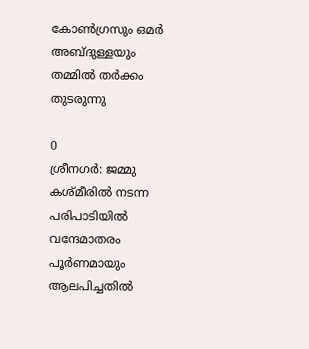കോൺഗ്രസും ഒമർ അബ്ദുള്ളയും തമ്മിൽ തർക്കം തുടരുന്നു

0
ശ്രീനഗർ: ജമ്മു കശ്മീരിൽ നടന്ന പരിപാടിയിൽ വന്ദേമാതരം പൂർണമായും ആലപിച്ചതിൽ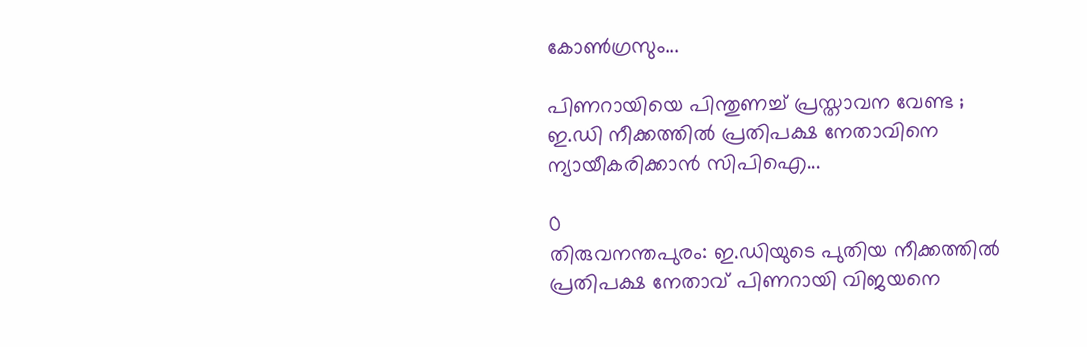കോൺഗ്രസും...

പിണറായിയെ പിന്തുണച്ച് പ്രസ്താവന വേണ്ട ; ഇ.ഡി നീക്കത്തിൽ പ്രതിപക്ഷ നേതാവിനെ ന്യായീകരിക്കാൻ സിപിഐ...

0
തിരുവനന്തപുരം: ഇ.ഡിയുടെ പുതിയ നീക്കത്തിൽ പ്രതിപക്ഷ നേതാവ് പിണറായി വിജയനെ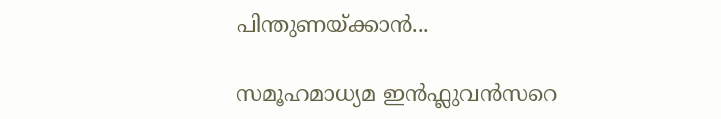പിന്തുണയ്ക്കാൻ...

സമൂഹമാധ്യമ ഇൻഫ്ലുവൻസറെ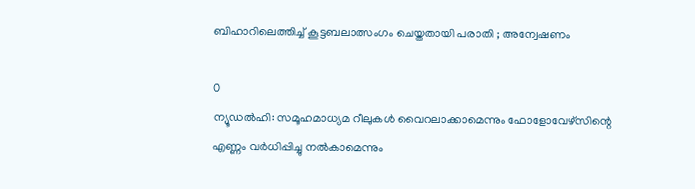ബിഹാറിലെത്തിച്ച് കൂട്ടബലാത്സംഗം ചെയ്തതായി പരാതി ; അന്വേഷണം

0
ന്യൂഡൽഹി: സമൂഹമാധ്യമ റീലുകൾ വൈറലാക്കാമെന്നും ഫോളോവേഴ്‌സിന്റെ എണ്ണം വർധിപ്പിച്ചു നൽകാമെന്നും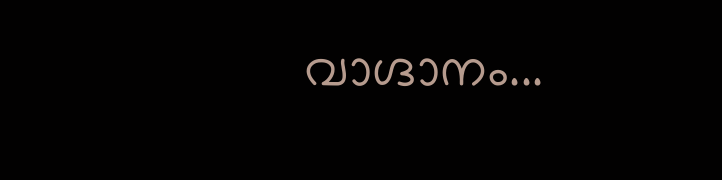വാഗ്ദാനം...